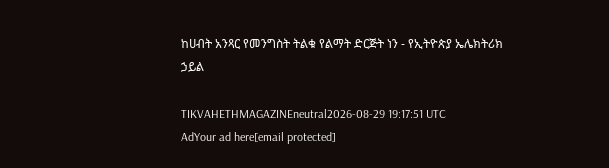ከሀብት አንጻር የመንግስት ትልቁ የልማት ድርጅት ነን - የኢትዮጵያ ኤሌክትሪክ ኃይል

TIKVAHETHMAGAZINEneutral2026-08-29 19:17:51 UTC
AdYour ad here[email protected]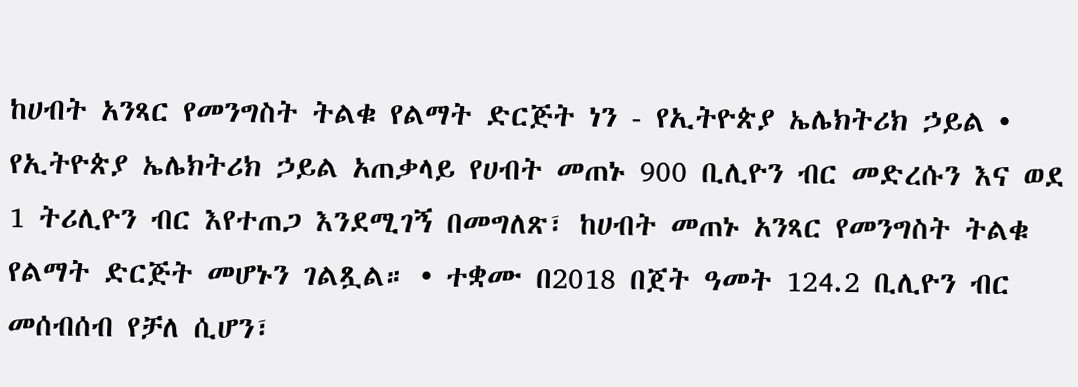ከሀብት አንጻር የመንግስት ትልቁ የልማት ድርጅት ነን - የኢትዮጵያ ኤሌክትሪክ ኃይል • የኢትዮጵያ ኤሌክትሪክ ኃይል አጠቃላይ የሀብት መጠኑ 900 ቢሊዮን ብር መድረሱን እና ወደ 1 ትሪሊዮን ብር እየተጠጋ እንደሚገኝ በመግለጽ፣ ከሀብት መጠኑ አንጻር የመንግስት ትልቁ የልማት ድርጅት መሆኑን ገልጿል። • ተቋሙ በ2018 በጀት ዓመት 124.2 ቢሊዮን ብር መሰብሰብ የቻለ ሲሆን፣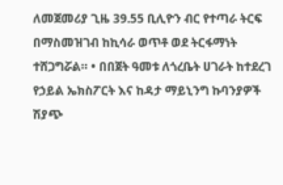ለመጀመሪያ ጊዜ 39.55 ቢሊዮን ብር የተጣራ ትርፍ በማስመዝገብ ከኪሳራ ወጥቶ ወደ ትርፋማነት ተሸጋግሯል። • በበጀት ዓመቱ ለጎረቤት ሀገራት ከተደረገ የኃይል ኤክስፖርት እና ከዳታ ማይኒንግ ኩባንያዎች ሽያጭ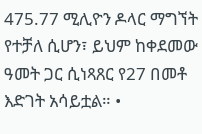475.77 ሚሊዮን ዶላር ማግኘት የተቻለ ሲሆን፣ ይህም ከቀደመው ዓመት ጋር ሲነጻጸር የ27 በመቶ እድገት አሳይቷል። •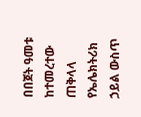በበጀት ዓመቱ ከተመረተው ጠቅላላ የኤሌክትሪክ ኃይል ውስጥ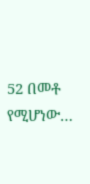52 በመቶ የሚሆነው…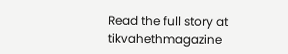Read the full story at tikvahethmagazine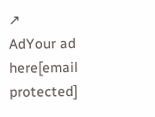↗
AdYour ad here[email protected]